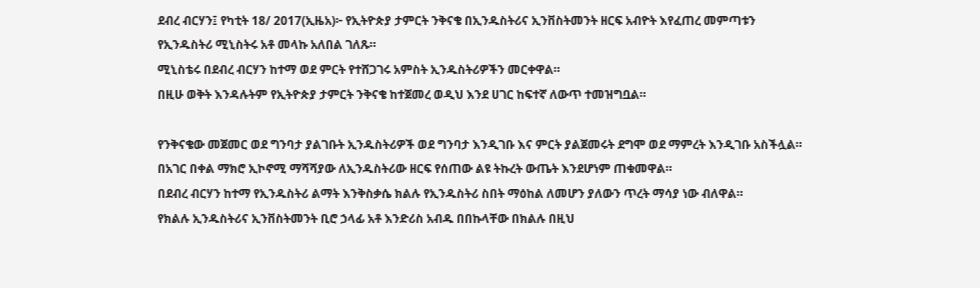ደብረ ብርሃን፤ የካቲት 18/ 2017(ኢዜአ)፦ የኢትዮጵያ ታምርት ንቅናቄ በኢንዱስትሪና ኢንቨስትመንት ዘርፍ አብዮት እየፈጠረ መምጣቱን የኢንዱስትሪ ሚኒስትሩ አቶ መላኩ አለበል ገለጹ።
ሚኒስቴሩ በደብረ ብርሃን ከተማ ወደ ምርት የተሸጋገሩ አምስት ኢንዱስትሪዎችን መርቀዋል።
በዚሁ ወቅት እንዳሉትም የኢትዮጵያ ታምርት ንቅናቄ ከተጀመረ ወዲህ እንደ ሀገር ከፍተኛ ለውጥ ተመዝግቧል።

የንቅናቄው መጀመር ወደ ግንባታ ያልገቡት ኢንዱስትሪዎች ወደ ግንባታ እንዲገቡ እና ምርት ያልጀመሩት ደግሞ ወደ ማምረት እንዲገቡ አስችሏል።
በአገር በቀል ማክሮ ኢኮኖሚ ማሻሻያው ለኢንዱስትሪው ዘርፍ የሰጠው ልዩ ትኩረት ውጤት እንደሆነም ጠቁመዋል።
በደብረ ብርሃን ከተማ የኢንዱስትሪ ልማት እንቅስቃሴ ክልሉ የኢንዱስትሪ ስበት ማዕከል ለመሆን ያለውን ጥረት ማሳያ ነው ብለዋል።
የክልሉ ኢንዱስትሪና ኢንቨስትመንት ቢሮ ኃላፊ አቶ እንድሪስ አብዱ በበኩላቸው በክልሉ በዚህ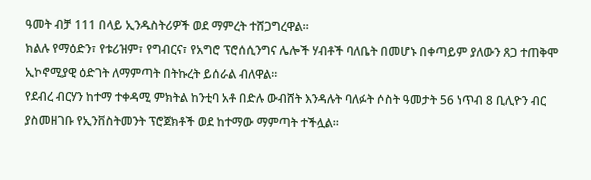ዓመት ብቻ 111 በላይ ኢንዱስትሪዎች ወደ ማምረት ተሸጋግረዋል።
ክልሉ የማዕድን፣ የቱሪዝም፣ የግብርና፣ የአግሮ ፕሮሰሲንግና ሌሎች ሃብቶች ባለቤት በመሆኑ በቀጣይም ያለውን ጸጋ ተጠቅሞ ኢኮኖሚያዊ ዕድገት ለማምጣት በትኩረት ይሰራል ብለዋል።
የደብረ ብርሃን ከተማ ተቀዳሚ ምክትል ከንቲባ አቶ በድሉ ውብሸት እንዳሉት ባለፉት ሶስት ዓመታት 56 ነጥብ 8 ቢሊዮን ብር ያስመዘገቡ የኢንቨስትመንት ፕሮጀክቶች ወደ ከተማው ማምጣት ተችሏል።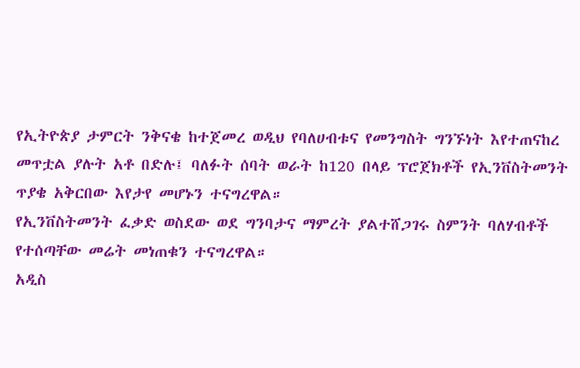የኢትዮጵያ ታምርት ንቅናቄ ከተጀመረ ወዲህ የባለሀብቱና የመንግስት ግንኙነት እየተጠናከረ መጥቷል ያሉት አቶ በድሉ፤ ባለፉት ሰባት ወራት ከ120 በላይ ፕሮጀክቶች የኢንቨስትመንት ጥያቄ አቅርበው እየታየ መሆኑን ተናግረዋል።
የኢንቨስትመንት ፈቃድ ወስደው ወደ ግንባታና ማምረት ያልተሸጋገሩ ስምንት ባለሃብቶች የተሰጣቸው መሬት መነጠቁን ተናግረዋል።
አዲስ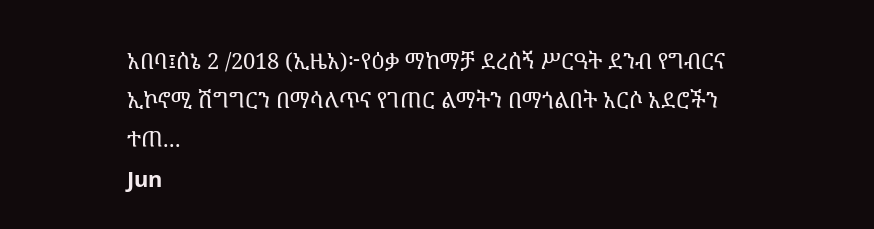አበባ፤ሰኔ 2 /2018 (ኢዜአ)፦የዕቃ ማከማቻ ደረሰኝ ሥርዓት ደንብ የግብርና ኢኮኖሚ ሽግግርን በማሳለጥና የገጠር ልማትን በማጎልበት አርሶ አደሮችን ተጠ...
Jun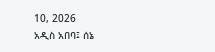10, 2026
አዲስ አበባ፤ ሰኔ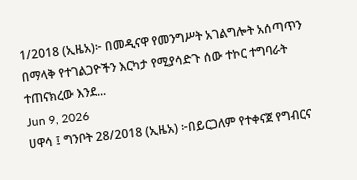1/2018 (ኢዜአ)፦ በመዲናዋ የመንግሥት አገልግሎት አሰጣጥን በማላቅ የተገልጋዮችን እርካታ የሚያሳድጉ ሰው ተኮር ተግባራት ተጠናክረው እንደ...
Jun 9, 2026
ሀዋሳ ፤ ግንቦት 28/2018 (ኢዜአ) ፦በይርጋለም የተቀናጀ የግብርና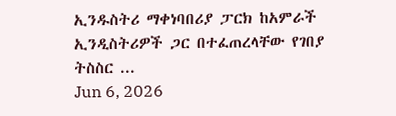ኢንዱስትሪ ማቀነባበሪያ ፓርክ ከአምራች ኢንዲስትሪዎች ጋር በተፈጠረላቸው የገበያ ትስስር ...
Jun 6, 2026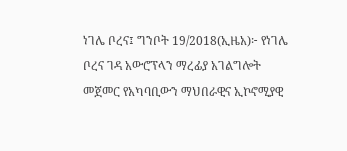ነገሌ ቦረና፤ ግንቦት 19/2018(ኢዜአ)፦ የነገሌ ቦረና ገዳ አውሮፕላን ማረፊያ አገልግሎት መጀመር የአካባቢውን ማህበራዊና ኢኮኖሚያዊ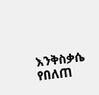እንቅስቃሴ የበለጠ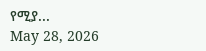የሚያ...
May 28, 2026